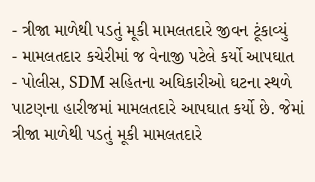- ત્રીજા માળેથી પડતું મૂકી મામલતદારે જીવન ટૂંકાવ્યું
- મામલતદાર કચેરીમાં જ વેનાજી પટેલે કર્યો આપઘાત
- પોલીસ, SDM સહિતના અઘિકારીઓ ઘટના સ્થળે
પાટણના હારીજમાં મામલતદારે આપઘાત કર્યો છે. જેમાં ત્રીજા માળેથી પડતું મૂકી મામલતદારે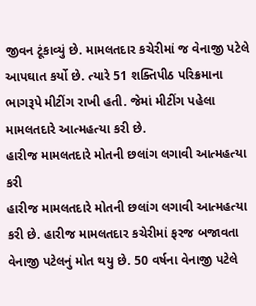જીવન ટૂંકાવ્યું છે. મામલતદાર કચેરીમાં જ વેનાજી પટેલે આપઘાત કર્યો છે. ત્યારે 51 શક્તિપીઠ પરિક્રમાના ભાગરૂપે મીટીંગ રાખી હતી. જેમાં મીટીંગ પહેલા મામલતદારે આત્મહત્યા કરી છે.
હારીજ મામલતદારે મોતની છલાંગ લગાવી આત્મહત્યા કરી
હારીજ મામલતદારે મોતની છલાંગ લગાવી આત્મહત્યા કરી છે. હારીજ મામલતદાર કચેરીમાં ફરજ બજાવતા વેનાજી પટેલનું મોત થયુ છે. 50 વર્ષના વેનાજી પટેલે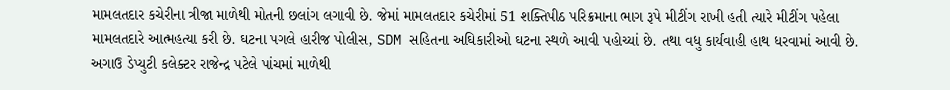મામલતદાર કચેરીના ત્રીજા માળેથી મોતની છલાંગ લગાવી છે. જેમાં મામલતદાર કચેરીમાં 51 શક્તિપીઠ પરિક્રમાના ભાગ રૂપે મીટીંગ રાખી હતી ત્યારે મીટીંગ પહેલા મામલતદારે આત્મહત્યા કરી છે. ઘટના પગલે હારીજ પોલીસ, SDM સહિતના અઘિકારીઓ ઘટના સ્થળે આવી પહોચ્યાં છે. તથા વધુ કાર્યવાહી હાથ ધરવામાં આવી છે.
અગાઉ ડેપ્યુટી કલેક્ટર રાજેન્દ્ર પટેલે પાંચમાં માળેથી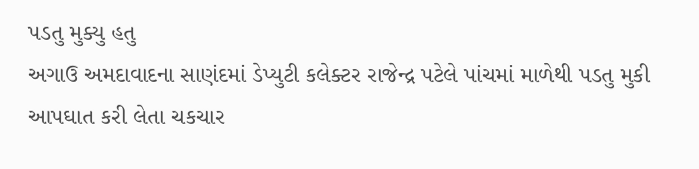પડતુ મુક્યુ હતુ
અગાઉ અમદાવાદના સાણંદમાં ડેપ્યુટી કલેક્ટર રાજેન્દ્ર પટેલે પાંચમાં માળેથી પડતુ મુકી આપઘાત કરી લેતા ચકચાર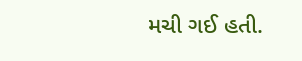મચી ગઈ હતી.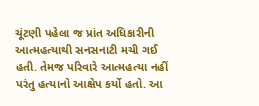ચૂંટણી પહેલા જ પ્રાંત અધિકારીની આત્મહત્યાથી સનસનાટી મચી ગઈ હતી. તેમજ પરિવારે આત્મહત્યા નહીં પરંતુ હત્યાનો આક્ષેપ કર્યો હતો. આ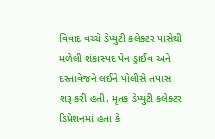વિવાદ વચ્ચે ડેપ્યુટી કલેક્ટર પાસેથી મળેલી શંકાસ્પદ પેન ડ્રાઈવ અને દસ્તાવેજને લઈને પોલીસે તપાસ શરૂ કરી હતી. મૃતક ડેપ્યુટી કલેક્ટર ડિપ્રેશનમાં હતા કે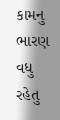કામનુ ભારણ વધુ રહેતુ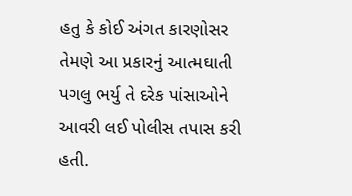હતુ કે કોઈ અંગત કારણોસર તેમણે આ પ્રકારનું આત્મઘાતી પગલુ ભર્યુ તે દરેક પાંસાઓને આવરી લઈ પોલીસ તપાસ કરી હતી.